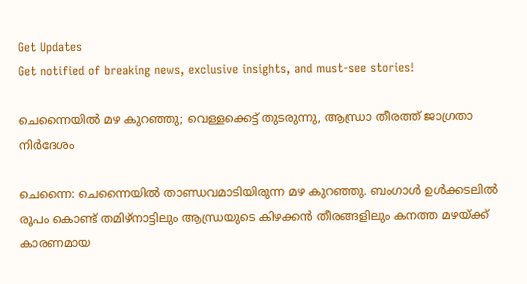Get Updates
Get notified of breaking news, exclusive insights, and must-see stories!

ചെന്നൈയില്‍ മഴ കുറഞ്ഞു; വെള്ളക്കെട്ട് തുടരുന്നു, ആന്ധ്രാ തീരത്ത് ജാഗ്രതാ നിര്‍ദേശം

ചെന്നൈ: ചെന്നൈയില്‍ താണ്ഡവമാടിയിരുന്ന മഴ കുറഞ്ഞു. ബംഗാള്‍ ഉള്‍ക്കടലില്‍ രൂപം കൊണ്ട് തമിഴ്‌നാട്ടിലും ആന്ധ്രയുടെ കിഴക്കന്‍ തീരങ്ങളിലും കനത്ത മഴയ്ക്ക് കാരണമായ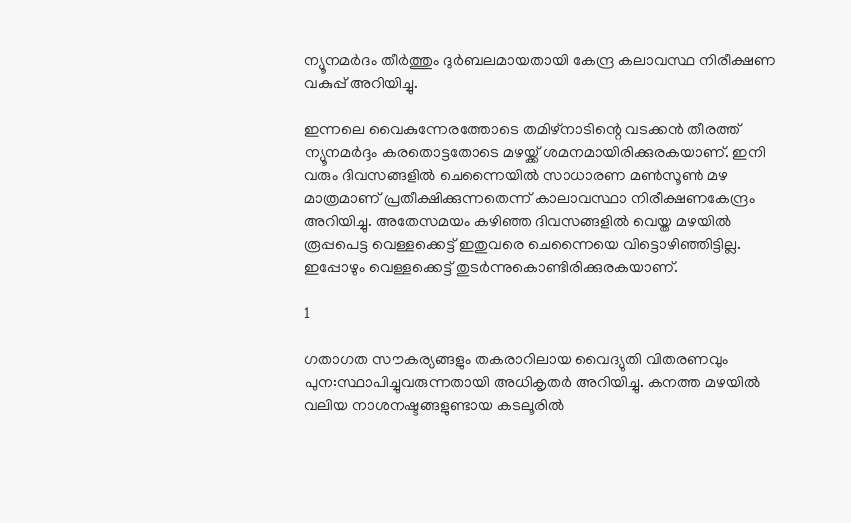ന്യൂനമര്‍ദം തീര്‍ത്തും ദുര്‍ബലമായതായി കേന്ദ്ര കലാവസ്ഥ നിരീക്ഷണ വകുപ്പ് അറിയിച്ചു.

ഇന്നലെ വൈകുന്നേരത്തോടെ തമിഴ്‌നാടിന്റെ വടക്കന്‍ തീരത്ത് ന്യൂനമര്‍ദ്ദം കരതൊട്ടതോടെ മഴയ്ക്ക് ശമനമായിരിക്കുരകയാണ്. ഇനി വരും ദിവസങ്ങളില്‍ ചെന്നൈയില്‍ സാധാരണ മണ്‍സൂണ്‍ മഴ മാത്രമാണ് പ്രതീക്ഷിക്കുന്നതെന്ന് കാലാവസ്ഥാ നിരീക്ഷണകേന്ദ്രം അറിയിച്ചു. അതേസമയം കഴിഞ്ഞ ദിവസങ്ങളില്‍ വെയ്ത മഴയില്‍ രൂപ്പപെട്ട വെള്ളക്കെട്ട് ഇതുവരെ ചെന്നൈയെ വിട്ടൊഴിഞ്ഞിട്ടില്ല. ഇപ്പോഴും വെള്ളക്കെട്ട് തുടര്‍ന്നുകൊണ്ടിരിക്കുരകയാണ്.

1

ഗതാഗത സൗകര്യങ്ങളും തകരാറിലായ വൈദ്യുതി വിതരണവും പുന:സ്ഥാപിച്ചുവരുന്നതായി അധികൃതര്‍ അറിയിച്ചു. കനത്ത മഴയില്‍ വലിയ നാശനഷ്ടങ്ങളുണ്ടായ കടലൂരില്‍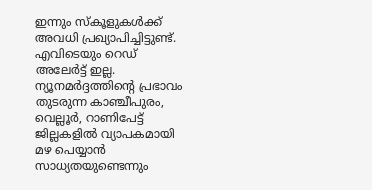ഇന്നും സ്‌കൂളുകള്‍ക്ക് അവധി പ്രഖ്യാപിച്ചിട്ടുണ്ട്. എവിടെയും റെഡ് അലേര്‍ട്ട് ഇല്ല. ന്യൂനമര്‍ദ്ദത്തിന്റെ പ്രഭാവം തുടരുന്ന കാഞ്ചീപുരം, വെല്ലൂര്‍, റാണിപേട്ട് ജില്ലകളില്‍ വ്യാപകമായി മഴ പെയ്യാന്‍ സാധ്യതയുണ്ടെന്നും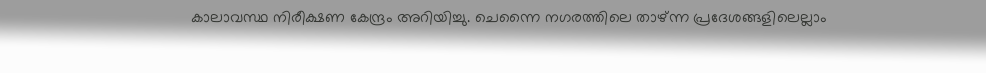കാലാവസ്ഥ നിരീക്ഷണ കേന്ദ്രം അറിയിച്ചു. ചെന്നൈ നഗരത്തിലെ താഴ്ന്ന പ്രദേശങ്ങളിലെല്ലാം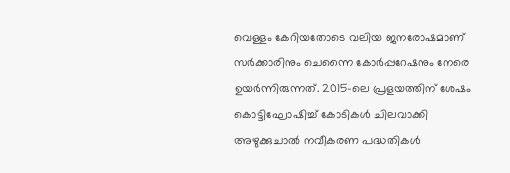വെള്ളം കേറിയതോടെ വലിയ ജനരോഷമാണ് സര്‍ക്കാരിനും ചെന്നൈ കോര്‍പ്പറേഷനും നേരെ ഉയര്‍ന്നിരുന്നത്. 2015-ലെ പ്രളയത്തിന് ശേഷം കൊട്ടിഘോഷിച്ച് കോടികള്‍ ചിലവാക്കി അഴുക്കുചാല്‍ നവീകരണ പദ്ധതികള്‍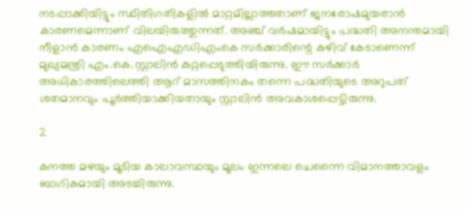നടപ്പാക്കിയിട്ടും സ്ഥിതിഗതികളില്‍ മാറ്റമില്ലാത്തതാണ് ജനരോഷമുയരാന്‍ കാരണമെന്നാണ് വിലയിരുത്തുന്നത്. അഞ്ച് വര്‍ഷമായിട്ടും പദ്ധതി അനന്തമായി നീളാന്‍ കാരണം എഐഎഡിഎംകെ സര്‍ക്കാരിന്റെ കഴിവ് കേടാണെന്ന് മുഖ്യമന്ത്രി എം.കെ.സ്റ്റാലിന്‍ കുറ്റപ്പെടുത്തിയിരുന്നു. ഈ സര്‍ക്കാര്‍ അധികാരത്തിലെത്തി ആറ് മാസത്തിനകം തന്നെ പദ്ധതിയുടെ അറുപത് ശതമാനവും പൂര്‍ത്തിയാക്കിയതായും സ്റ്റാലിന്‍ അവകാശപ്പെട്ടിരുന്നു.

2

കനത്ത മഴയും മൂടിയ കാലാവസ്ഥയും മൂലം ഇന്നലെ ചെന്നൈ വിമാനത്താവളം ബാഗികമായി അടച്ചിരുന്നു.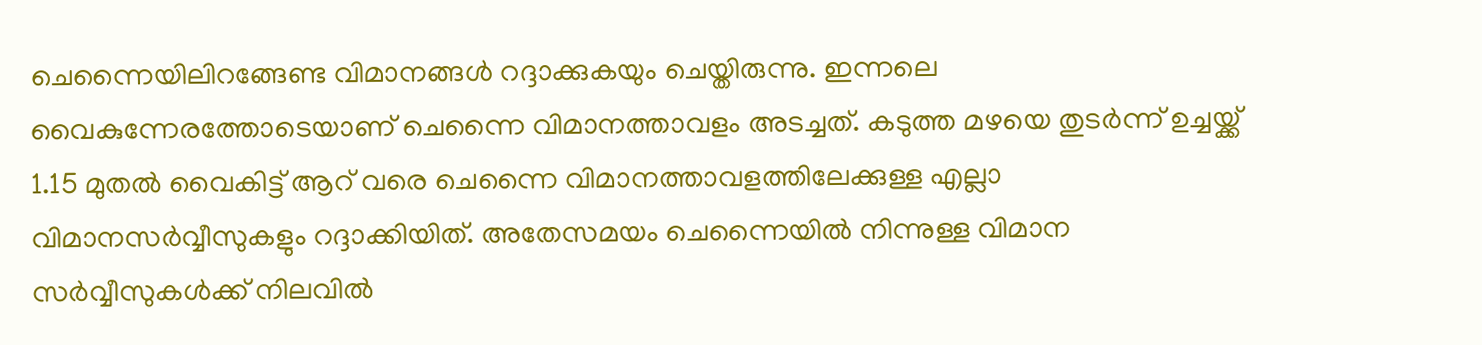ചെന്നൈയിലിറങ്ങേണ്ട വിമാനങ്ങള്‍ റദ്ദാക്കുകയും ചെയ്തിരുന്നു. ഇന്നലെ വൈകുന്നേരത്തോടെയാണ് ചെന്നൈ വിമാനത്താവളം അടച്ചത്. കടുത്ത മഴയെ തുടര്‍ന്ന് ഉച്ചയ്ക്ക് 1.15 മുതല്‍ വൈകിട്ട് ആറ് വരെ ചെന്നൈ വിമാനത്താവളത്തിലേക്കുള്ള എല്ലാ വിമാനസര്‍വ്വീസുകളും റദ്ദാക്കിയിത്. അതേസമയം ചെന്നൈയില്‍ നിന്നുള്ള വിമാന സര്‍വ്വീസുകള്‍ക്ക് നിലവില്‍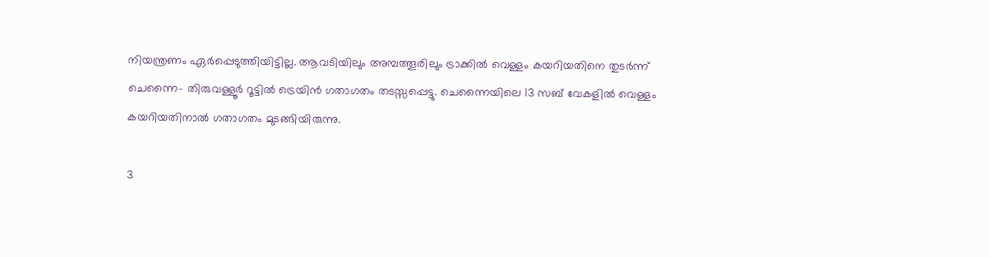നിയന്ത്രണം ഏര്‍പ്പെടുത്തിയിട്ടില്ല. ആവടിയിലും അമ്പത്തൂരിലും ട്രാക്കില്‍ വെള്ളം കയറിയതിനെ തുടര്‍ന്ന് ചെന്നൈ- തിരുവള്ളൂര്‍ റൂട്ടില്‍ ട്രെയിന്‍ ഗതാഗതം തടസ്സപ്പെട്ടു. ചെന്നൈയിലെ 13 സബ് വേകളില്‍ വെള്ളം കയറിയതിനാല്‍ ഗതാഗതം മുടങ്ങിയിരുന്നു.

3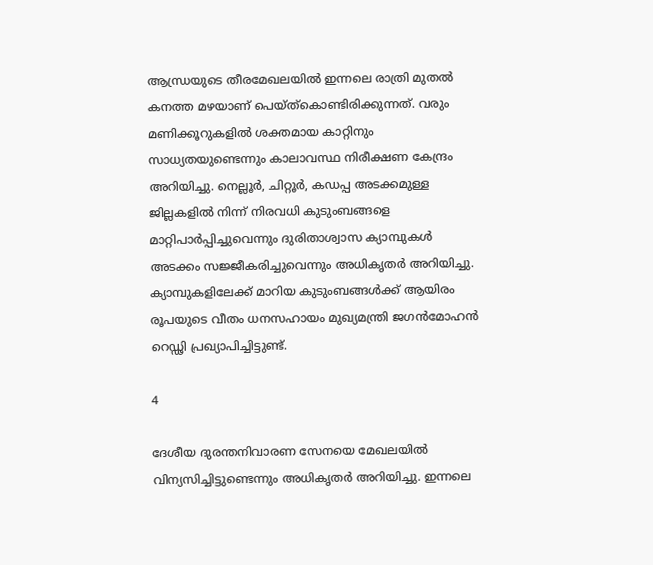ആന്ധ്രയുടെ തീരമേഖലയില്‍ ഇന്നലെ രാത്രി മുതല്‍ കനത്ത മഴയാണ് പെയ്ത്‌കൊണ്ടിരിക്കുന്നത്. വരും മണിക്കൂറുകളില്‍ ശക്തമായ കാറ്റിനും സാധ്യതയുണ്ടെന്നും കാലാവസ്ഥ നിരീക്ഷണ കേന്ദ്രം അറിയിച്ചു. നെല്ലൂര്‍, ചിറ്റൂര്‍, കഡപ്പ അടക്കമുള്ള ജില്ലകളില്‍ നിന്ന് നിരവധി കുടുംബങ്ങളെ മാറ്റിപാര്‍പ്പിച്ചുവെന്നും ദുരിതാശ്വാസ ക്യാമ്പുകള്‍ അടക്കം സജ്ജീകരിച്ചുവെന്നും അധികൃതര്‍ അറിയിച്ചു. ക്യാമ്പുകളിലേക്ക് മാറിയ കുടുംബങ്ങള്‍ക്ക് ആയിരം രൂപയുടെ വീതം ധനസഹായം മുഖ്യമന്ത്രി ജഗന്‍മോഹന്‍ റെഡ്ഢി പ്രഖ്യാപിച്ചിട്ടുണ്ട്.

4

ദേശീയ ദുരന്തനിവാരണ സേനയെ മേഖലയില്‍ വിന്യസിച്ചിട്ടുണ്ടെന്നും അധികൃതര്‍ അറിയിച്ചു. ഇന്നലെ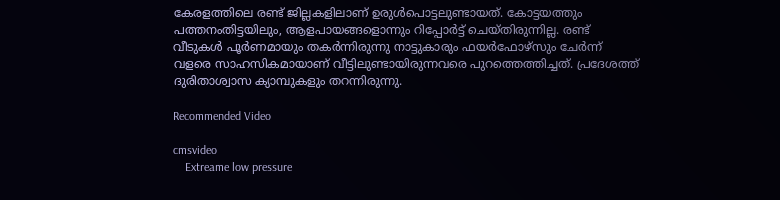കേരളത്തിലെ രണ്ട് ജില്ലകളിലാണ് ഉരുള്‍പൊട്ടലുണ്ടായത്. കോട്ടയത്തും പത്തനംതിട്ടയിലും, ആളപായങ്ങളൊന്നും റിപ്പോര്‍ട്ട് ചെയ്തിരുന്നില്ല. രണ്ട് വീടുകള്‍ പൂര്‍ണമായും തകര്‍ന്നിരുന്നു നാട്ടുകാരും ഫയര്‍ഫോഴ്‌സും ചേര്‍ന്ന് വളരെ സാഹസികമായാണ് വീട്ടിലുണ്ടായിരുന്നവരെ പുറത്തെത്തിച്ചത്. പ്രദേശത്ത് ദുരിതാശ്വാസ ക്യാമ്പുകളും തറന്നിരുന്നു.

Recommended Video

cmsvideo
    Extreame low pressure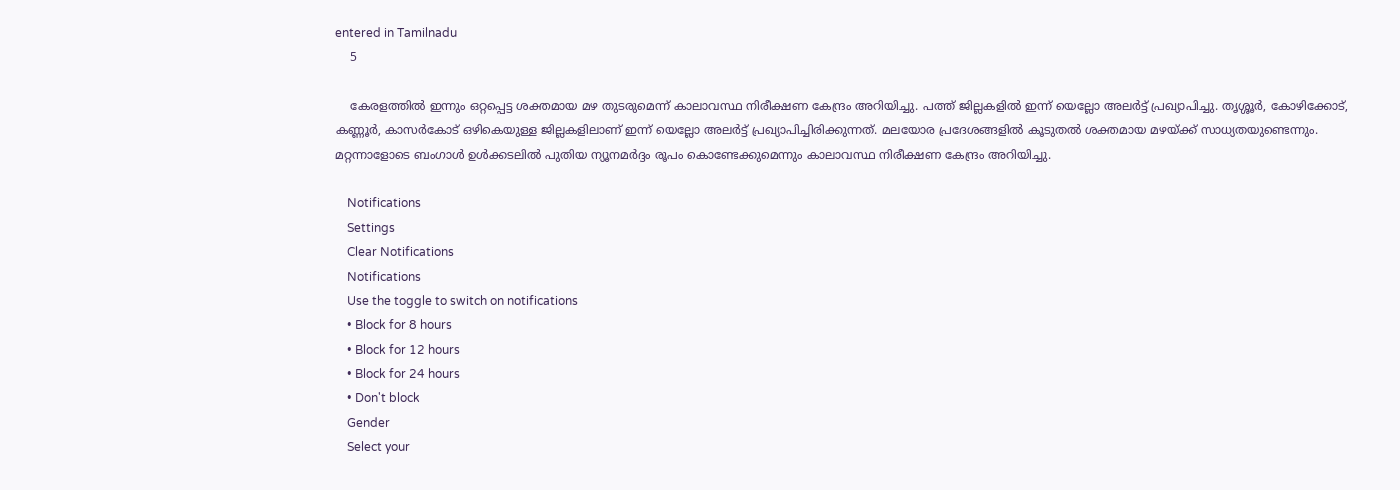entered in Tamilnadu
    5

    കേരളത്തില്‍ ഇന്നും ഒറ്റപ്പെട്ട ശക്തമായ മഴ തുടരുമെന്ന് കാലാവസ്ഥ നിരീക്ഷണ കേന്ദ്രം അറിയിച്ചു. പത്ത് ജില്ലകളില്‍ ഇന്ന് യെല്ലോ അലര്‍ട്ട് പ്രഖ്യാപിച്ചു. തൃശ്ശൂര്‍, കോഴിക്കോട്, കണ്ണൂര്‍, കാസര്‍കോട് ഒഴികെയുള്ള ജില്ലകളിലാണ് ഇന്ന് യെല്ലോ അലര്‍ട്ട് പ്രഖ്യാപിച്ചിരിക്കുന്നത്. മലയോര പ്രദേശങ്ങളില്‍ കൂടുതല്‍ ശക്തമായ മഴയ്ക്ക് സാധ്യതയുണ്ടെന്നും. മറ്റന്നാളോടെ ബംഗാള്‍ ഉള്‍ക്കടലില്‍ പുതിയ ന്യൂനമര്‍ദ്ദം രൂപം കൊണ്ടേക്കുമെന്നും കാലാവസ്ഥ നിരീക്ഷണ കേന്ദ്രം അറിയിച്ചു.

    Notifications
    Settings
    Clear Notifications
    Notifications
    Use the toggle to switch on notifications
    • Block for 8 hours
    • Block for 12 hours
    • Block for 24 hours
    • Don't block
    Gender
    Select your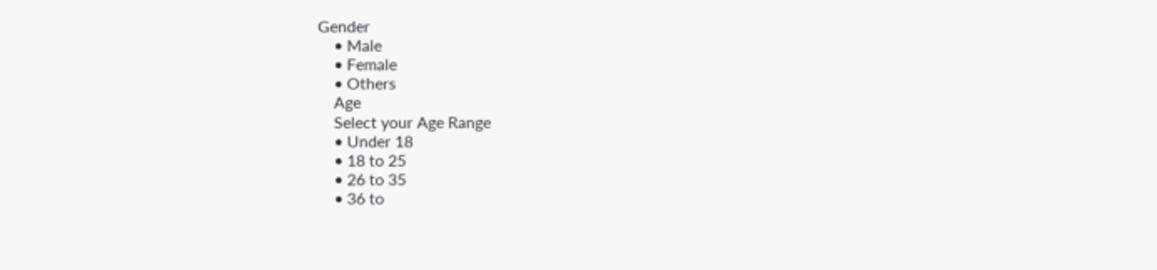Gender
    • Male
    • Female
    • Others
    Age
    Select your Age Range
    • Under 18
    • 18 to 25
    • 26 to 35
    • 36 to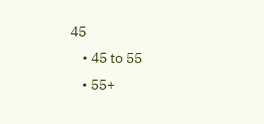45
    • 45 to 55
    • 55+